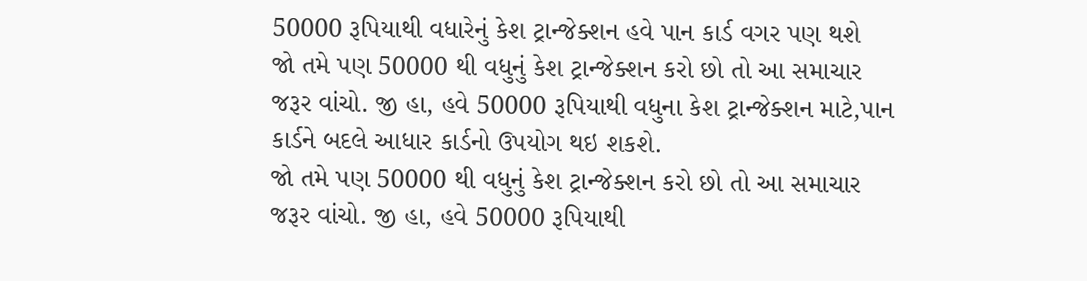50000 રૂપિયાથી વધારેનું કેશ ટ્રાન્જેક્શન હવે પાન કાર્ડ વગર પણ થશે
જો તમે પણ 50000 થી વધુનું કેશ ટ્રાન્જેક્શન કરો છો તો આ સમાચાર જરૂર વાંચો. જી હા, હવે 50000 રૂપિયાથી વધુના કેશ ટ્રાન્જેક્શન માટે,પાન કાર્ડને બદલે આધાર કાર્ડનો ઉપયોગ થઇ શકશે.
જો તમે પણ 50000 થી વધુનું કેશ ટ્રાન્જેક્શન કરો છો તો આ સમાચાર જરૂર વાંચો. જી હા, હવે 50000 રૂપિયાથી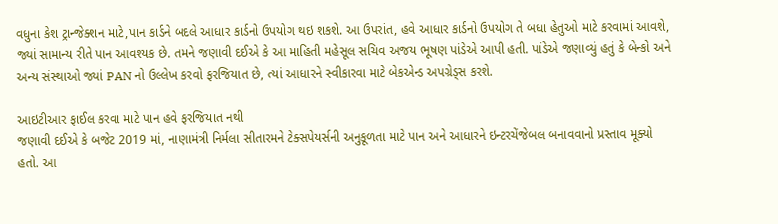વધુના કેશ ટ્રાન્જેક્શન માટે,પાન કાર્ડને બદલે આધાર કાર્ડનો ઉપયોગ થઇ શકશે. આ ઉપરાંત, હવે આધાર કાર્ડનો ઉપયોગ તે બધા હેતુઓ માટે કરવામાં આવશે, જ્યાં સામાન્ય રીતે પાન આવશ્યક છે. તમને જણાવી દઈએ કે આ માહિતી મહેસૂલ સચિવ અજય ભૂષણ પાંડેએ આપી હતી. પાંડેએ જણાવ્યું હતું કે બેન્કો અને અન્ય સંસ્થાઓ જ્યાં PAN નો ઉલ્લેખ કરવો ફરજિયાત છે, ત્યાં આધારને સ્વીકારવા માટે બેકએન્ડ અપગ્રેડ્સ કરશે.

આઇટીઆર ફાઈલ કરવા માટે પાન હવે ફરજિયાત નથી
જણાવી દઈએ કે બજેટ 2019 માં, નાણામંત્રી નિર્મલા સીતારમને ટેક્સપેયર્સની અનુકૂળતા માટે પાન અને આધારને ઇન્ટરચેંજેબલ બનાવવાનો પ્રસ્તાવ મૂક્યો હતો. આ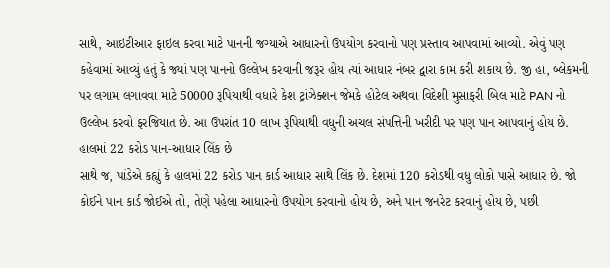સાથે, આઇટીઆર ફાઇલ કરવા માટે પાનની જગ્યાએ આધારનો ઉપયોગ કરવાનો પણ પ્રસ્તાવ આપવામાં આવ્યો. એવું પણ કહેવામાં આવ્યું હતું કે જ્યાં પણ પાનનો ઉલ્લેખ કરવાની જરૂર હોય ત્યાં આધાર નંબર દ્વારા કામ કરી શકાય છે. જી હા, બ્લેકમની પર લગામ લગાવવા માટે 50000 રૂપિયાથી વધારે કેશ ટ્રાંઝેક્શન જેમકે હોટેલ અથવા વિદેશી મુસાફરી બિલ માટે PAN નો ઉલ્લેખ કરવો ફરજિયાત છે. આ ઉપરાંત 10 લાખ રૂપિયાથી વધુની અચલ સંપત્તિની ખરીદી પર પણ પાન આપવાનું હોય છે.
હાલમાં 22 કરોડ પાન-આધાર લિંક છે
સાથે જ, પાંડેએ કહ્યું કે હાલમાં 22 કરોડ પાન કાર્ડ આધાર સાથે લિંક છે. દેશમાં 120 કરોડથી વધુ લોકો પાસે આધાર છે. જો કોઈને પાન કાર્ડ જોઈએ તો, તેણે પહેલા આધારનો ઉપયોગ કરવાનો હોય છે, અને પાન જનરેટ કરવાનું હોય છે, પછી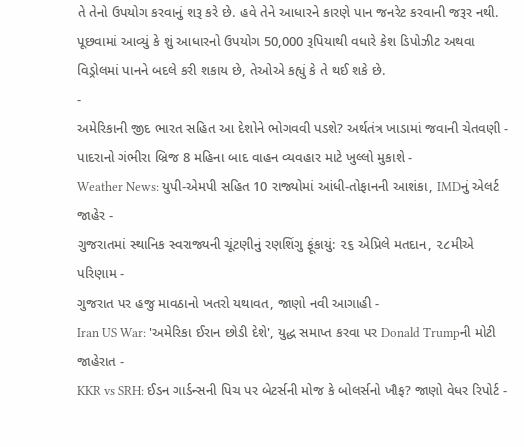તે તેનો ઉપયોગ કરવાનું શરૂ કરે છે. હવે તેને આધારને કારણે પાન જનરેટ કરવાની જરૂર નથી. પૂછવામાં આવ્યું કે શું આધારનો ઉપયોગ 50,000 રૂપિયાથી વધારે કેશ ડિપોઝીટ અથવા વિડ્રોલમાં પાનને બદલે કરી શકાય છે, તેઓએ કહ્યું કે તે થઈ શકે છે.
-
અમેરિકાની જીદ ભારત સહિત આ દેશોને ભોગવવી પડશે? અર્થતંત્ર ખાડામાં જવાની ચેતવણી -
પાદરાનો ગંભીરા બ્રિજ 8 મહિના બાદ વાહન વ્યવહાર માટે ખુલ્લો મુકાશે -
Weather News: યુપી-એમપી સહિત 10 રાજ્યોમાં આંધી-તોફાનની આશંકા, IMDનું એલર્ટ જાહેર -
ગુજરાતમાં સ્થાનિક સ્વરાજ્યની ચૂંટણીનું રણશિંગુ ફૂંકાયું: ૨૬ એપ્રિલે મતદાન, ૨૮મીએ પરિણામ -
ગુજરાત પર હજુ માવઠાનો ખતરો યથાવત, જાણો નવી આગાહી -
Iran US War: 'અમેરિકા ઈરાન છોડી દેશે', યુદ્ધ સમાપ્ત કરવા પર Donald Trumpની મોટી જાહેરાત -
KKR vs SRH: ઈડન ગાર્ડન્સની પિચ પર બેટર્સની મોજ કે બોલર્સનો ખૌફ? જાણો વેધર રિપોર્ટ -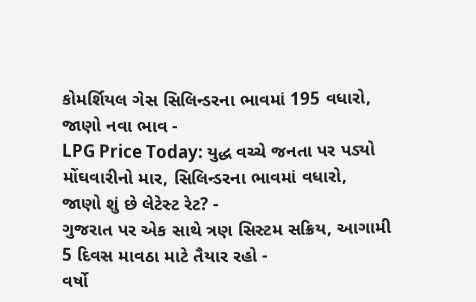કોમર્શિયલ ગેસ સિલિન્ડરના ભાવમાં 195 વધારો, જાણો નવા ભાવ -
LPG Price Today: યુદ્ધ વચ્ચે જનતા પર પડ્યો મોંઘવારીનો માર, સિલિન્ડરના ભાવમાં વધારો, જાણો શું છે લેટેસ્ટ રેટ? -
ગુજરાત પર એક સાથે ત્રણ સિસ્ટમ સક્રિય, આગામી 5 દિવસ માવઠા માટે તૈયાર રહો -
વર્ષો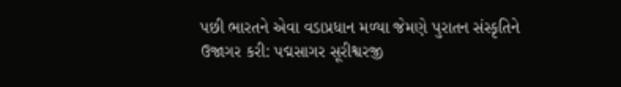પછી ભારતને એવા વડાપ્રધાન મળ્યા જેમણે પુરાતન સંસ્કૃતિને ઉજાગર કરી: પદ્મસાગર સૂરીશ્વરજી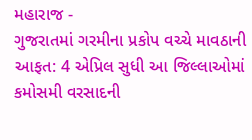મહારાજ -
ગુજરાતમાં ગરમીના પ્રકોપ વચ્ચે માવઠાની આફત: 4 એપ્રિલ સુધી આ જિલ્લાઓમાં કમોસમી વરસાદની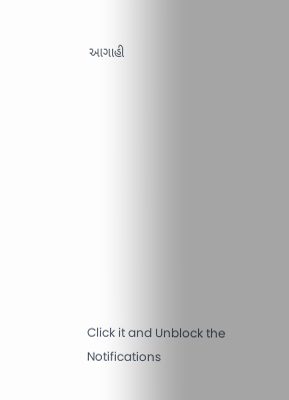આગાહી











Click it and Unblock the Notifications